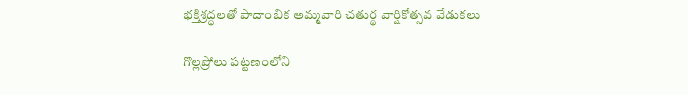భక్తిశ్రద్ధలతో పాదాంబిక అమ్మవారి చతుర్థ వార్షికోత్సవ వేడుకలు

గొల్లప్రోలు పట్టణంలోని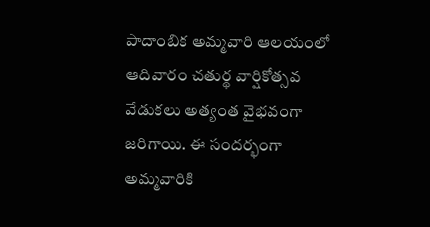పాదాంబిక అమ్మవారి ఆలయంలో ఆదివారం చతుర్థ వార్షికోత్సవ వేడుకలు అత్యంత వైభవంగా జరిగాయి. ఈ సందర్భంగా అమ్మవారికి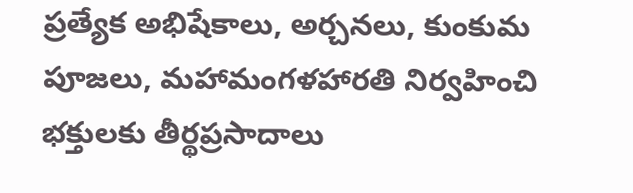ప్రత్యేక అభిషేకాలు, అర్చనలు, కుంకుమ పూజలు, మహామంగళహారతి నిర్వహించి భక్తులకు తీర్థప్రసాదాలు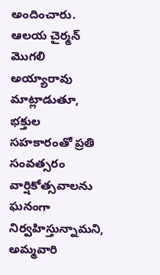అందించారు. ఆలయ చైర్మన్ మొగలి అయ్యారావు మాట్లాడుతూ, భక్తుల సహకారంతో ప్రతి సంవత్సరం వార్షికోత్సవాలను ఘనంగా నిర్వహిస్తున్నామని, అమ్మవారి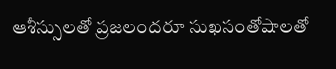ఆశీస్సులతో ప్రజలందరూ సుఖసంతోషాలతో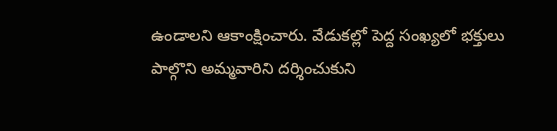ఉండాలని ఆకాంక్షించారు. వేడుకల్లో పెద్ద సంఖ్యలో భక్తులు పాల్గొని అమ్మవారిని దర్శించుకుని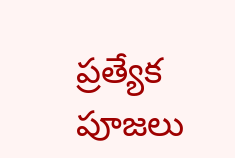ప్రత్యేక పూజలు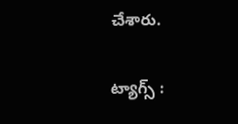చేశారు.

ట్యాగ్స్ :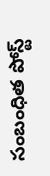సంబంధిత పోస్ట్